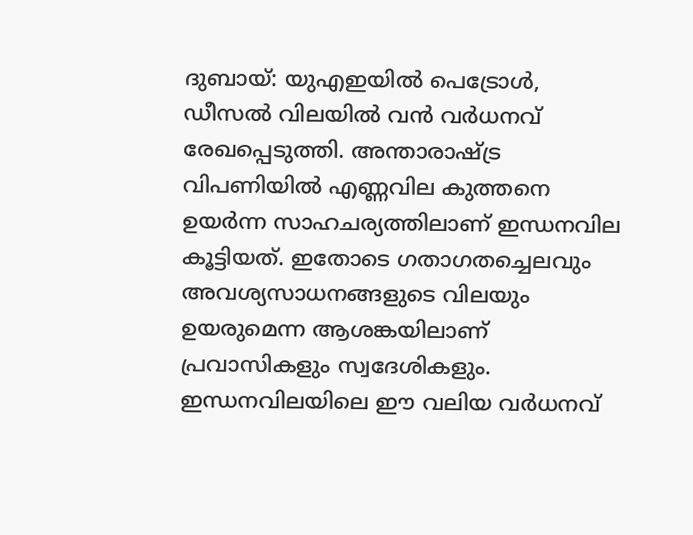ദുബായ്: യുഎഇയിൽ പെട്രോൾ, ഡീസൽ വിലയിൽ വൻ വർധനവ് രേഖപ്പെടുത്തി. അന്താരാഷ്ട്ര വിപണിയിൽ എണ്ണവില കുത്തനെ ഉയർന്ന സാഹചര്യത്തിലാണ് ഇന്ധനവില കൂട്ടിയത്. ഇതോടെ ഗതാഗതച്ചെലവും അവശ്യസാധനങ്ങളുടെ വിലയും ഉയരുമെന്ന ആശങ്കയിലാണ് പ്രവാസികളും സ്വദേശികളും. ഇന്ധനവിലയിലെ ഈ വലിയ വർധനവ്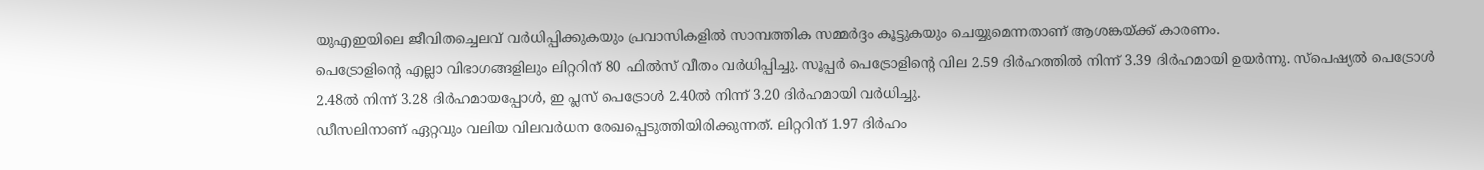യുഎഇയിലെ ജീവിതച്ചെലവ് വർധിപ്പിക്കുകയും പ്രവാസികളിൽ സാമ്പത്തിക സമ്മർദ്ദം കൂട്ടുകയും ചെയ്യുമെന്നതാണ് ആശങ്കയ്ക്ക് കാരണം.
പെട്രോളിന്റെ എല്ലാ വിഭാഗങ്ങളിലും ലിറ്ററിന് 80 ഫിൽസ് വീതം വർധിപ്പിച്ചു. സൂപ്പർ പെട്രോളിന്റെ വില 2.59 ദിർഹത്തിൽ നിന്ന് 3.39 ദിർഹമായി ഉയർന്നു. സ്പെഷ്യൽ പെട്രോൾ 2.48ൽ നിന്ന് 3.28 ദിർഹമായപ്പോൾ, ഇ പ്ലസ് പെട്രോൾ 2.40ൽ നിന്ന് 3.20 ദിർഹമായി വർധിച്ചു.
ഡീസലിനാണ് ഏറ്റവും വലിയ വിലവർധന രേഖപ്പെടുത്തിയിരിക്കുന്നത്. ലിറ്ററിന് 1.97 ദിർഹം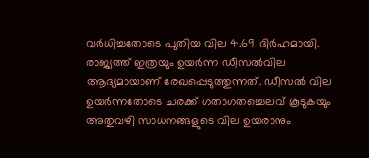വർധിച്ചതോടെ പുതിയ വില 4.69 ദിർഹമായി. രാജ്യത്ത് ഇത്രയും ഉയർന്ന ഡീസൽവില ആദ്യമായാണ് രേഖപ്പെടുത്തുന്നത്. ഡീസൽ വില ഉയർന്നതോടെ ചരക്ക് ഗതാഗതച്ചെലവ് കൂടുകയും അതുവഴി സാധനങ്ങളുടെ വില ഉയരാനും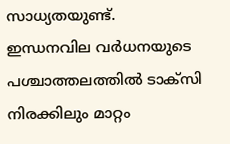സാധ്യതയുണ്ട്.
ഇന്ധനവില വർധനയുടെ പശ്ചാത്തലത്തിൽ ടാക്സി നിരക്കിലും മാറ്റം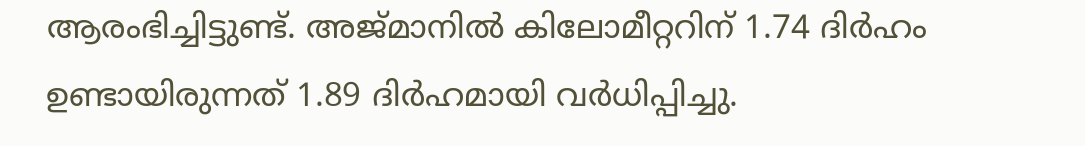ആരംഭിച്ചിട്ടുണ്ട്. അജ്മാനിൽ കിലോമീറ്ററിന് 1.74 ദിർഹം ഉണ്ടായിരുന്നത് 1.89 ദിർഹമായി വർധിപ്പിച്ചു.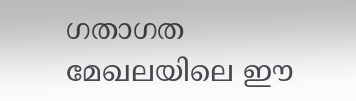ഗതാഗത മേഖലയിലെ ഈ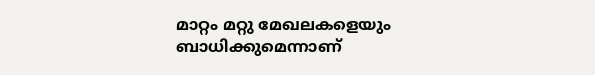മാറ്റം മറ്റു മേഖലകളെയും ബാധിക്കുമെന്നാണ്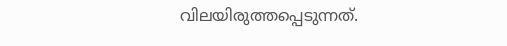വിലയിരുത്തപ്പെടുന്നത്.